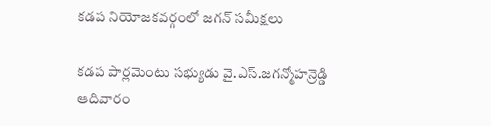కడప నియోజకవర్గంలో జగన్ సమీక్షలు

కడప పార్లమెంటు సభ్యుడు వై.ఎస్.జగన్మోహన్రెడ్డి ఆదివారం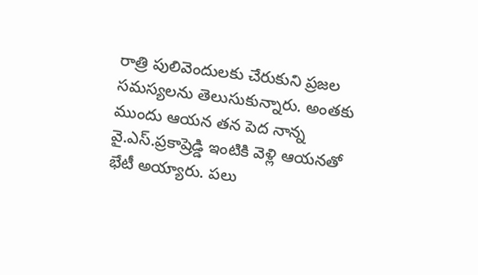రాత్రి పులివెందులకు చేరుకుని ప్రజల సమస్యలను తెలుసుకున్నారు. అంతకు ముందు ఆయన తన పెద నాన్న వై.ఎస్.ప్రకాష్రెడ్డి ఇంటికి వెళ్లి ఆయనతో భేటీ అయ్యారు. పలు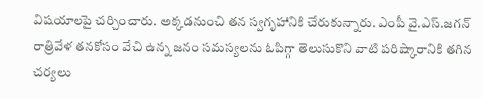విషయాలపై చర్చించారు. అక్కడనుంచి తన స్వగృహానికి చేరుకున్నారు. ఎంపీ వై.ఎస్.జగన్ రాత్రివేళ తనకోసం వేచి ఉన్న జనం సమస్యలను ఓపిగ్గా తెలుసుకొని వాటి పరిష్కారానికి తగిన చర్యలు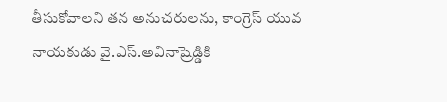తీసుకోవాలని తన అనుచరులను, కాంగ్రెస్ యువ నాయకుడు వై.ఎస్.అవినాష్రెడ్డికి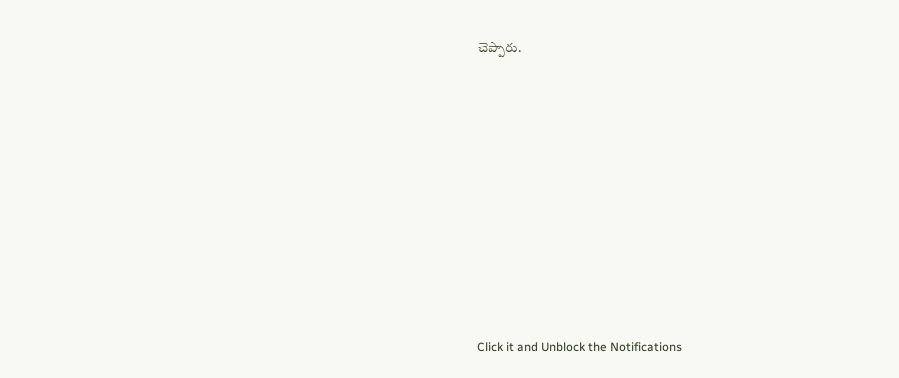చెప్పారు.












Click it and Unblock the Notifications